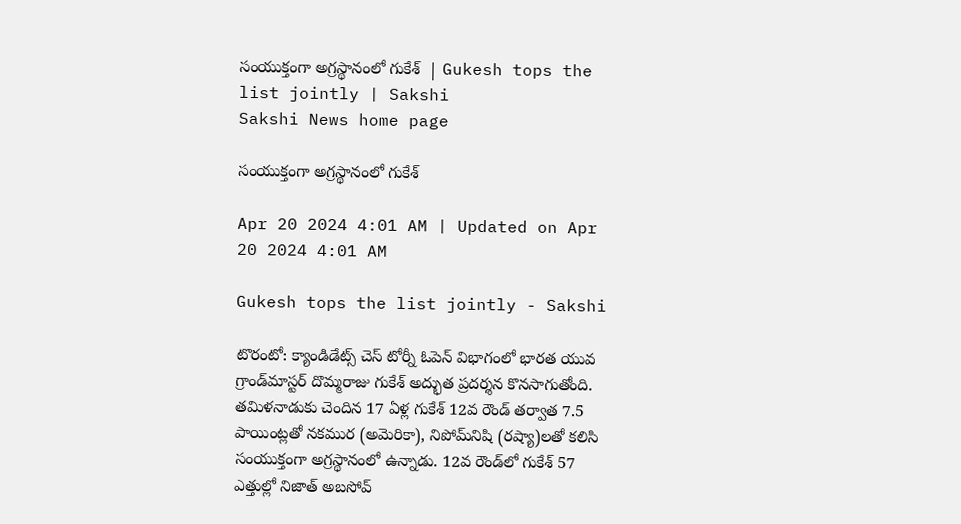సంయుక్తంగా అగ్రస్థానంలో గుకేశ్‌  | Gukesh tops the list jointly | Sakshi
Sakshi News home page

సంయుక్తంగా అగ్రస్థానంలో గుకేశ్‌

Apr 20 2024 4:01 AM | Updated on Apr 20 2024 4:01 AM

Gukesh tops the list jointly - Sakshi

టొరంటో: క్యాండిడేట్స్‌ చెస్‌ టోర్నీ ఓపెన్‌ విభాగంలో భారత యువ గ్రాండ్‌మాస్టర్‌ దొమ్మరాజు గుకేశ్‌ అద్భుత ప్రదర్శన కొనసాగుతోంది. తమిళనాడుకు చెందిన 17 ఏళ్ల గుకేశ్‌ 12వ రౌండ్‌ తర్వాత 7.5 పాయింట్లతో నకముర (అమెరికా), నిపోమ్‌నిషి (రష్యా)లతో కలిసి సంయుక్తంగా అగ్రస్థానంలో ఉన్నాడు. 12వ రౌండ్‌లో గుకేశ్‌ 57 ఎత్తుల్లో నిజాత్‌ అబసోవ్‌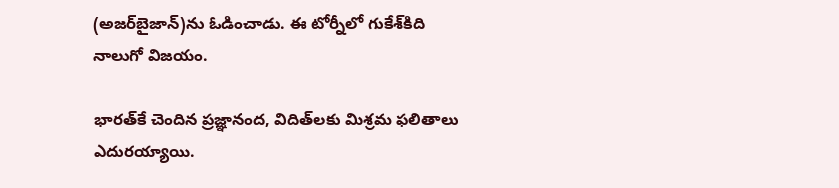(అజర్‌బైజాన్‌)ను ఓడించాడు. ఈ టోర్నీలో గుకేశ్‌కిది నాలుగో విజయం.

భారత్‌కే చెందిన ప్రజ్ఞానంద, విదిత్‌లకు మిశ్రమ ఫలితాలు ఎదురయ్యాయి.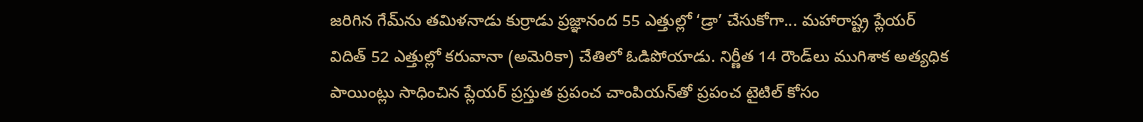జరిగిన గేమ్‌ను తమిళనాడు కుర్రాడు ప్రజ్ఞానంద 55 ఎత్తుల్లో ‘డ్రా’ చేసుకోగా... మహారాష్ట్ర ప్లేయర్‌ విదిత్‌ 52 ఎత్తుల్లో కరువానా (అమెరికా) చేతిలో ఓడిపోయాడు. నిర్ణీత 14 రౌండ్‌లు ముగిశాక అత్యధిక పాయింట్లు సాధించిన ప్లేయర్‌ ప్రస్తుత ప్రపంచ చాంపియన్‌తో ప్రపంచ టైటిల్‌ కోసం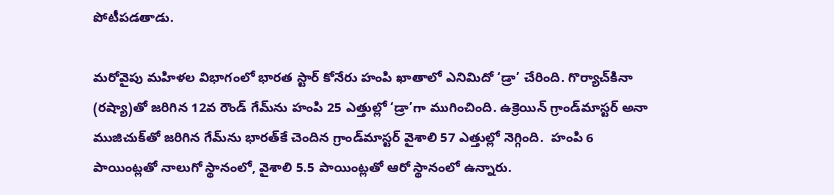పోటీపడతాడు.

మరోవైపు మహిళల విభాగంలో భారత స్టార్‌ కోనేరు హంపి ఖాతాలో ఎనిమిదో ‘డ్రా’ చేరింది. గొర్యాచ్‌కినా (రష్యా)తో జరిగిన 12వ రౌండ్‌ గేమ్‌ను హంపి 25 ఎత్తుల్లో ‘డ్రా’గా ముగించింది. ఉక్రెయిన్‌ గ్రాండ్‌మాస్టర్‌ అనా ముజిచుక్‌తో జరిగిన గేమ్‌ను భారత్‌కే చెందిన గ్రాండ్‌మాస్టర్‌ వైశాలి 57 ఎత్తుల్లో నెగ్గింది.  హంపి 6 పాయింట్లతో నాలుగో స్థానంలో, వైశాలి 5.5 పాయింట్లతో ఆరో స్థానంలో ఉన్నారు.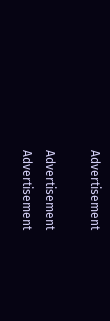Advertisement

Advertisement
Advertisement